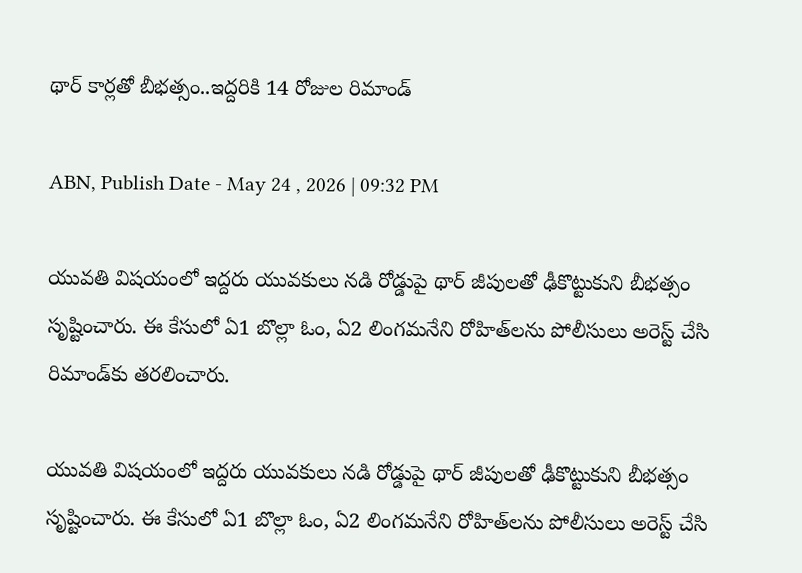థార్ కార్లతో బీభత్సం..ఇద్దరికి 14 రోజుల రిమాండ్

ABN, Publish Date - May 24 , 2026 | 09:32 PM

యువతి విషయంలో ఇద్దరు యువకులు నడి రోడ్డుపై థార్ జీపులతో ఢీకొట్టుకుని బీభత్సం సృష్టించారు. ఈ కేసులో ఏ1 బొల్లా ఓం, ఏ2 లింగమనేని రోహిత్‌లను పోలీసులు అరెస్ట్ చేసి రిమాండ్‌కు తరలించారు.

యువతి విషయంలో ఇద్దరు యువకులు నడి రోడ్డుపై థార్ జీపులతో ఢీకొట్టుకుని బీభత్సం సృష్టించారు. ఈ కేసులో ఏ1 బొల్లా ఓం, ఏ2 లింగమనేని రోహిత్‌లను పోలీసులు అరెస్ట్ చేసి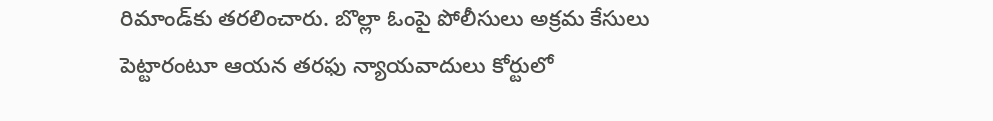రిమాండ్‌కు తరలించారు. బొల్లా ఓంపై పోలీసులు అక్రమ కేసులు పెట్టారంటూ ఆయన తరఫు న్యాయవాదులు కోర్టులో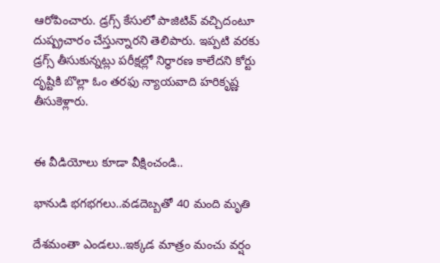ఆరోపించారు. డ్రగ్స్ కేసులో పాజిటివ్ వచ్చిదంటూ దుష్ప్రచారం చేస్తున్నారని తెలిపారు. ఇప్పటి వరకు డ్రగ్స్ తీసుకున్నట్లు పరీక్షల్లో నిర్ధారణ కాలేదని కోర్టు దృష్టికి బొల్లా ఓం తరఫు న్యాయవాది హరికృష్ణ తీసుకెళ్లారు.


ఈ వీడియోలు కూడా వీక్షించండి..

భానుడి భగభగలు..వడదెబ్బతో 40 మంది మృతి

దేశమంతా ఎండలు..ఇక్కడ మాత్రం మంచు వర్షం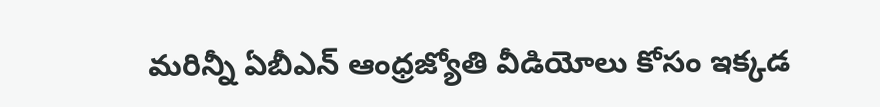మరిన్నీ ఏబీఎన్ ఆంధ్రజ్యోతి వీడియోలు కోసం ఇక్కడ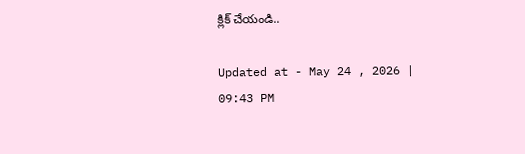క్లిక్ చేయండి..

Updated at - May 24 , 2026 | 09:43 PM